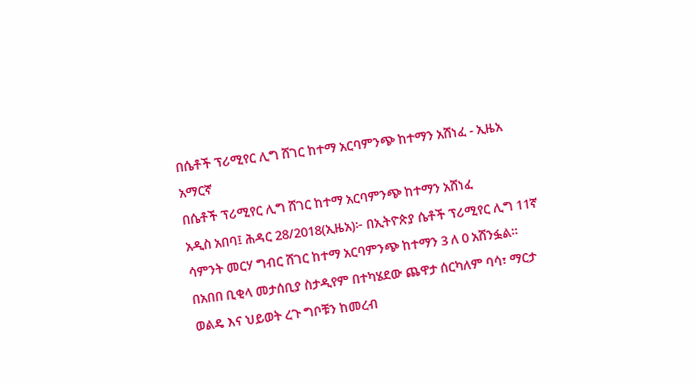በሴቶች ፕሪሚየር ሊግ ሸገር ከተማ አርባምንጭ ከተማን አሸነፈ - ኢዜአ አማርኛ
በሴቶች ፕሪሚየር ሊግ ሸገር ከተማ አርባምንጭ ከተማን አሸነፈ
አዲስ አበባ፤ ሕዳር 28/2018(ኢዜአ)፦ በኢትዮጵያ ሴቶች ፕሪሚየር ሊግ 11ኛ ሳምንት መርሃ ግብር ሸገር ከተማ አርባምንጭ ከተማን 3 ለ 0 አሸንፏል።
በአበበ ቢቂላ መታሰቢያ ስታዲየም በተካሄደው ጨዋታ ሰርካለም ባሳ፣ ማርታ ወልዴ እና ህይወት ረጉ ግቦቹን ከመረብ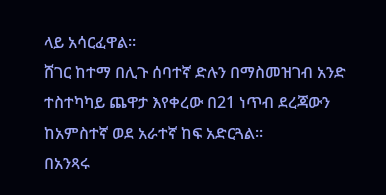ላይ አሳርፈዋል።
ሸገር ከተማ በሊጉ ሰባተኛ ድሉን በማስመዝገብ አንድ ተስተካካይ ጨዋታ እየቀረው በ21 ነጥብ ደረጃውን ከአምስተኛ ወደ አራተኛ ከፍ አድርጓል።
በአንጻሩ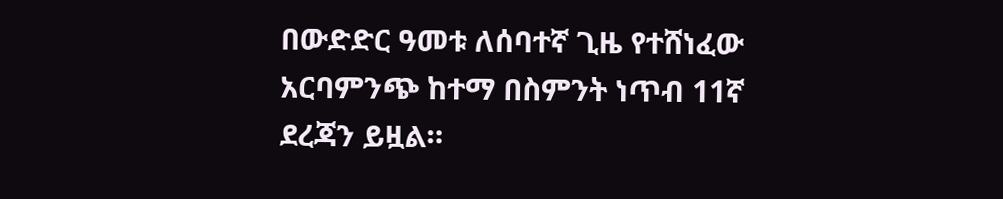በውድድር ዓመቱ ለሰባተኛ ጊዜ የተሸነፈው አርባምንጭ ከተማ በስምንት ነጥብ 11ኛ ደረጃን ይዟል።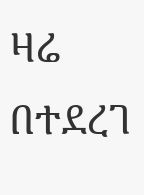ዛሬ በተደረገ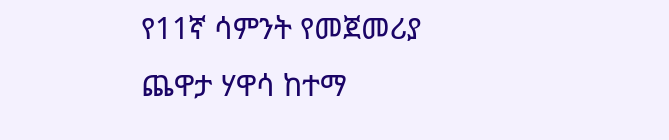የ11ኛ ሳምንት የመጀመሪያ ጨዋታ ሃዋሳ ከተማ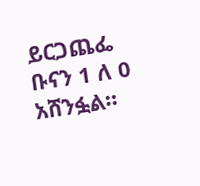ይርጋጨፌ ቡናን 1 ለ 0 አሸንፏል።